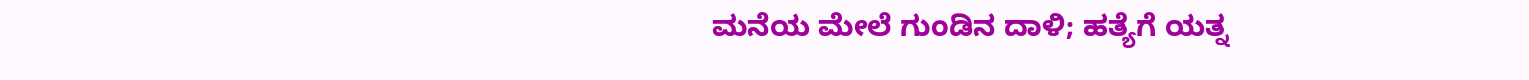ಮನೆಯ ಮೇಲೆ ಗುಂಡಿನ ದಾಳಿ; ಹತ್ಯೆಗೆ ಯತ್ನ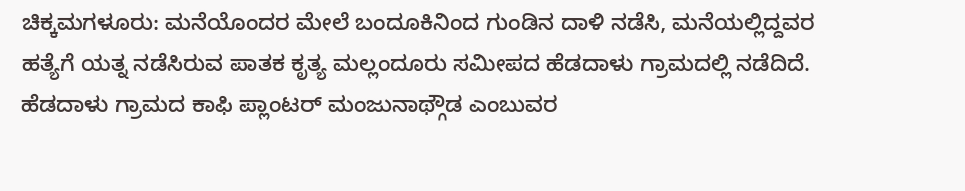ಚಿಕ್ಕಮಗಳೂರು: ಮನೆಯೊಂದರ ಮೇಲೆ ಬಂದೂಕಿನಿಂದ ಗುಂಡಿನ ದಾಳಿ ನಡೆಸಿ, ಮನೆಯಲ್ಲಿದ್ದವರ ಹತ್ಯೆಗೆ ಯತ್ನ ನಡೆಸಿರುವ ಪಾತಕ ಕೃತ್ಯ ಮಲ್ಲಂದೂರು ಸಮೀಪದ ಹೆಡದಾಳು ಗ್ರಾಮದಲ್ಲಿ ನಡೆದಿದೆ.
ಹೆಡದಾಳು ಗ್ರಾಮದ ಕಾಫಿ ಪ್ಲಾಂಟರ್ ಮಂಜುನಾಥ್ಗೌಡ ಎಂಬುವರ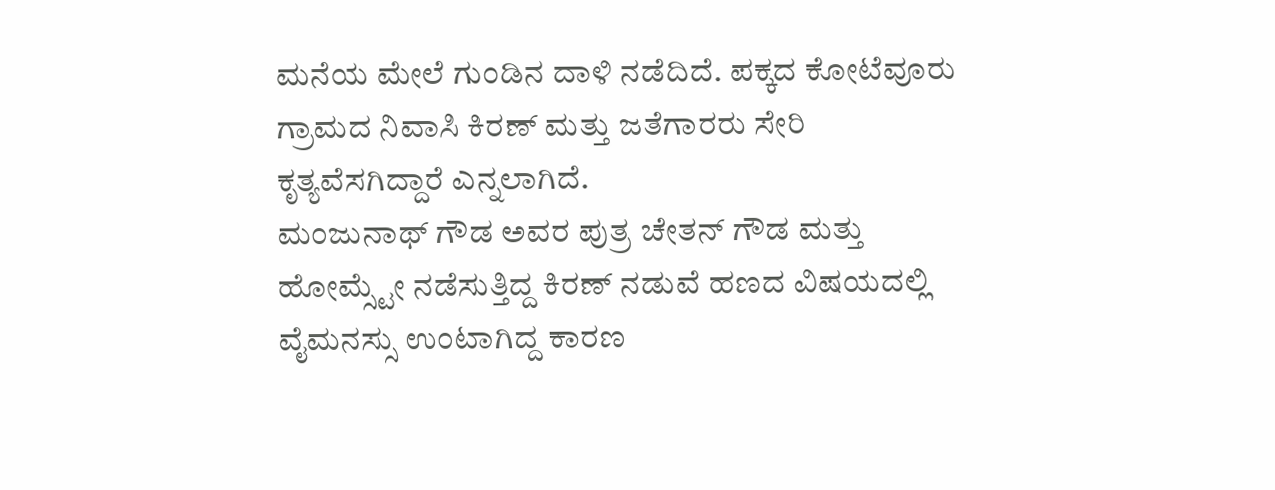ಮನೆಯ ಮೇಲೆ ಗುಂಡಿನ ದಾಳಿ ನಡೆದಿದೆ. ಪಕ್ಕದ ಕೋಟೆವೂರು ಗ್ರಾಮದ ನಿವಾಸಿ ಕಿರಣ್ ಮತ್ತು ಜತೆಗಾರರು ಸೇರಿ ಕೃತ್ಯವೆಸಗಿದ್ದಾರೆ ಎನ್ನಲಾಗಿದೆ.
ಮಂಜುನಾಥ್ ಗೌಡ ಅವರ ಪುತ್ರ ಚೇತನ್ ಗೌಡ ಮತ್ತು ಹೋಮ್ಸ್ಟೇ ನಡೆಸುತ್ತಿದ್ದ ಕಿರಣ್ ನಡುವೆ ಹಣದ ವಿಷಯದಲ್ಲಿ ವೈಮನಸ್ಸು ಉಂಟಾಗಿದ್ದ ಕಾರಣ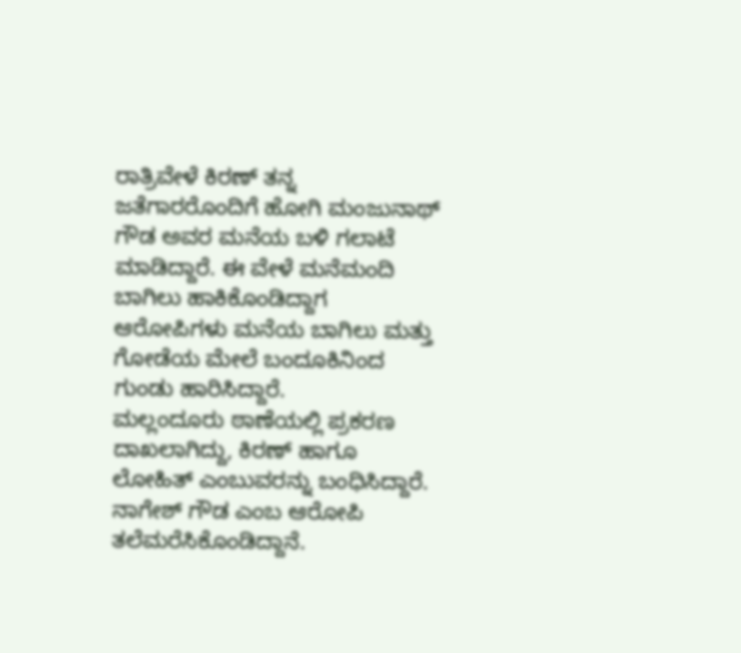ರಾತ್ರಿವೇಳೆ ಕಿರಣ್ ತನ್ನ ಜತೆಗಾರರೊಂದಿಗೆ ಹೋಗಿ ಮಂಜುನಾಥ್ ಗೌಡ ಅವರ ಮನೆಯ ಬಳಿ ಗಲಾಟೆ ಮಾಡಿದ್ದಾರೆ. ಈ ವೇಳೆ ಮನೆಮಂದಿ ಬಾಗಿಲು ಹಾಕಿಕೊಂಡಿದ್ದಾಗ ಆರೋಪಿಗಳು ಮನೆಯ ಬಾಗಿಲು ಮತ್ತು ಗೋಡೆಯ ಮೇಲೆ ಬಂದೂಕಿನಿಂದ ಗುಂಡು ಹಾರಿಸಿದ್ದಾರೆ.
ಮಲ್ಲಂದೂರು ಠಾಣೆಯಲ್ಲಿ ಪ್ರಕರಣ ದಾಖಲಾಗಿದ್ದು, ಕಿರಣ್ ಹಾಗೂ ಲೋಹಿತ್ ಎಂಬುವರನ್ನು ಬಂಧಿಸಿದ್ದಾರೆ. ನಾಗೇಶ್ ಗೌಡ ಎಂಬ ಆರೋಪಿ ತಲೆಮರೆಸಿಕೊಂಡಿದ್ದಾನೆ.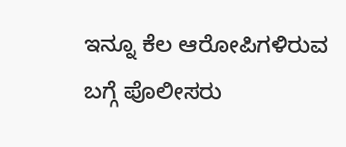ಇನ್ನೂ ಕೆಲ ಆರೋಪಿಗಳಿರುವ ಬಗ್ಗೆ ಪೊಲೀಸರು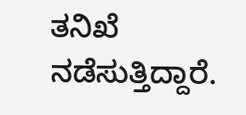ತನಿಖೆ ನಡೆಸುತ್ತಿದ್ದಾರೆ.